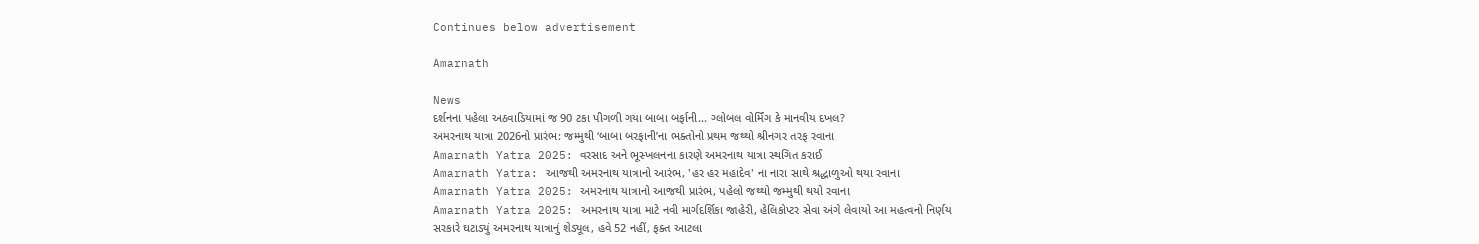Continues below advertisement

Amarnath

News
દર્શનના પહેલા અઠવાડિયામાં જ 90 ટકા પીગળી ગયા બાબા બર્ફાની... ગ્લોબલ વોર્મિંગ કે માનવીય દખલ?
અમરનાથ યાત્રા 2026નો પ્રારંભ: જમ્મુથી ‘બાબા બરફાની’ના ભક્તોનો પ્રથમ જથ્થો શ્રીનગર તરફ રવાના
Amarnath Yatra 2025: વરસાદ અને ભૂસ્ખલનના કારણે અમરનાથ યાત્રા સ્થગિત કરાઈ
Amarnath Yatra: આજથી અમરનાથ યાત્રાનો આરંભ, 'હર હર મહાદેવ' ના નારા સાથે શ્રદ્ધાળુઓ થયા રવાના
Amarnath Yatra 2025: અમરનાથ યાત્રાનો આજથી પ્રારંભ, પહેલો જથ્થો જમ્મુથી થયો રવાના
Amarnath Yatra 2025: અમરનાથ યાત્રા માટે નવી માર્ગદર્શિકા જાહેરી, હેલિકોપ્ટર સેવા અંગે લેવાયો આ મહત્વનો નિર્ણય
સરકારે ઘટાડ્યું અમરનાથ યાત્રાનું શેડ્યૂલ, હવે 52 નહીં, ફક્ત આટલા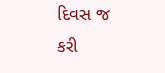દિવસ જ કરી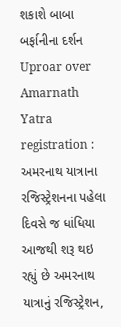શકાશે બાબા બર્ફાનીના દર્શન
Uproar over Amarnath Yatra registration : અમરનાથ યાત્રાના રજિસ્ટ્રેશનના પહેલા દિવસે જ ધાંધિયા
આજથી શરૂ થઇ રહ્યું છે અમરનાથ યાત્રાનું રજિસ્ટ્રેશન,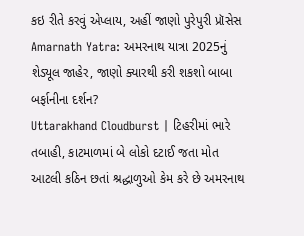કઇ રીતે કરવું એપ્લાય, અહીં જાણો પુરેપુરી પ્રૉસેસ
Amarnath Yatra: અમરનાથ યાત્રા 2025નું શેડ્યૂલ જાહેર, જાણો ક્યારથી કરી શકશો બાબા બર્ફાનીના દર્શન?
Uttarakhand Cloudburst | ટિહરીમાં ભારે તબાહી, કાટમાળમાં બે લોકો દટાઈ જતા મોત
આટલી કઠિન છતાં શ્રદ્ધાળુઓ કેમ કરે છે અમરનાથ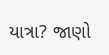યાત્રા? જાણો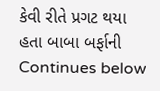કેવી રીતે પ્રગટ થયા હતા બાબા બર્ફાની
Continues below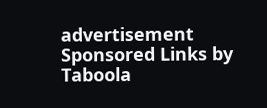advertisement
Sponsored Links by Taboola